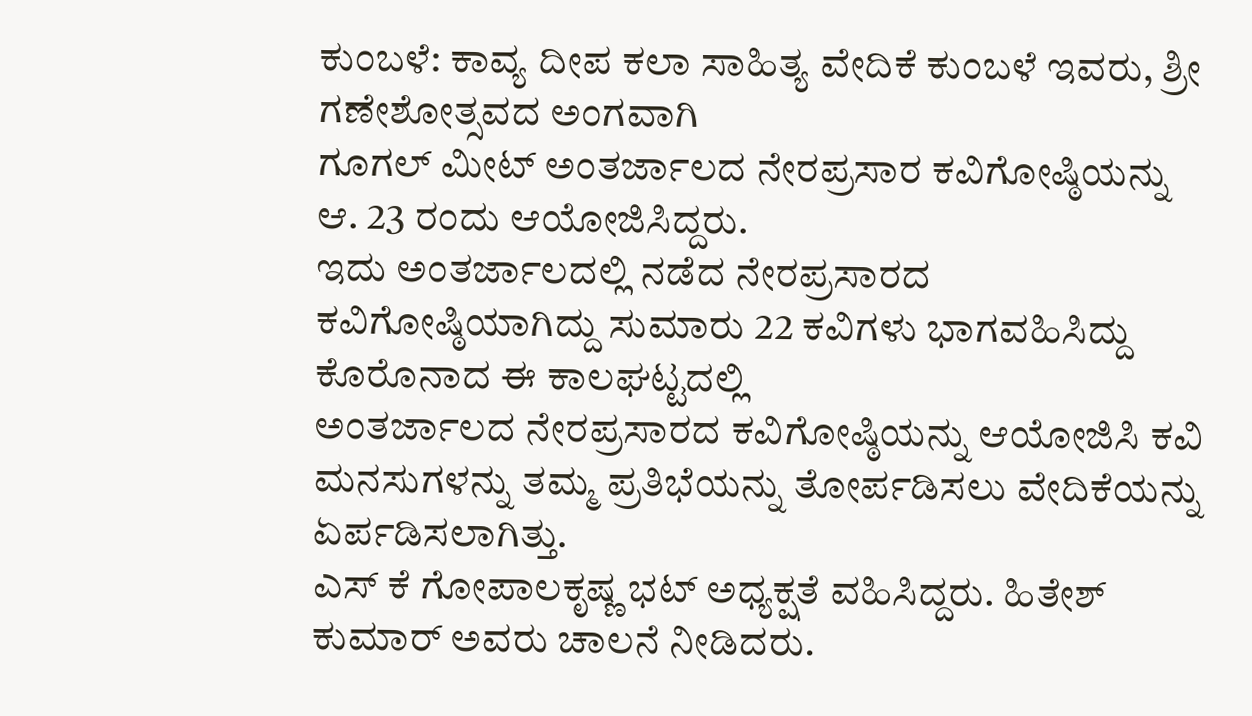ಕುಂಬಳೆ: ಕಾವ್ಯ ದೀಪ ಕಲಾ ಸಾಹಿತ್ಯ ವೇದಿಕೆ ಕುಂಬಳೆ ಇವರು, ಶ್ರೀ ಗಣೇಶೋತ್ಸವದ ಅಂಗವಾಗಿ
ಗೂಗಲ್ ಮೀಟ್ ಅಂತರ್ಜಾಲದ ನೇರಪ್ರಸಾರ ಕವಿಗೋಷ್ಠಿಯನ್ನು ಆ. 23 ರಂದು ಆಯೋಜಿಸಿದ್ದರು.
ಇದು ಅಂತರ್ಜಾಲದಲ್ಲಿ ನಡೆದ ನೇರಪ್ರಸಾರದ ಕವಿಗೋಷ್ಠಿಯಾಗಿದ್ದು ಸುಮಾರು 22 ಕವಿಗಳು ಭಾಗವಹಿಸಿದ್ದು ಕೊರೊನಾದ ಈ ಕಾಲಘಟ್ಟದಲ್ಲಿ
ಅಂತರ್ಜಾಲದ ನೇರಪ್ರಸಾರದ ಕವಿಗೋಷ್ಠಿಯನ್ನು ಆಯೋಜಿಸಿ ಕವಿ ಮನಸುಗಳನ್ನು ತಮ್ಮ ಪ್ರತಿಭೆಯನ್ನು ತೋರ್ಪಡಿಸಲು ವೇದಿಕೆಯನ್ನು ಏರ್ಪಡಿಸಲಾಗಿತ್ತು.
ಎಸ್ ಕೆ ಗೋಪಾಲಕೃಷ್ಣ ಭಟ್ ಅಧ್ಯಕ್ಷತೆ ವಹಿಸಿದ್ದರು. ಹಿತೇಶ್ ಕುಮಾರ್ ಅವರು ಚಾಲನೆ ನೀಡಿದರು.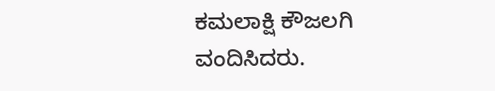ಕಮಲಾಕ್ಷಿ ಕೌಜಲಗಿ ವಂದಿಸಿದರು.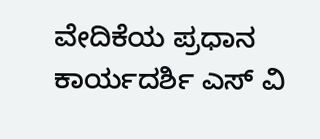ವೇದಿಕೆಯ ಪ್ರಧಾನ ಕಾರ್ಯದರ್ಶಿ ಎಸ್ ವಿ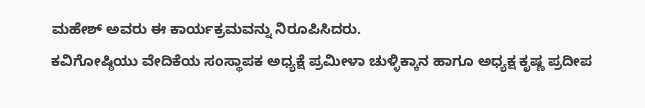ಮಹೇಶ್ ಅವರು ಈ ಕಾರ್ಯಕ್ರಮವನ್ನು ನಿರೂಪಿಸಿದರು.
ಕವಿಗೋಷ್ಠಿಯು ವೇದಿಕೆಯ ಸಂಸ್ಥಾಪಕ ಅಧ್ಯಕ್ಷೆ ಪ್ರಮೀಳಾ ಚುಳ್ಳಿಕ್ಕಾನ ಹಾಗೂ ಅಧ್ಯಕ್ಷ ಕೃಷ್ಣ ಪ್ರದೀಪ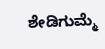ಶೇಡಿಗುಮ್ಮೆ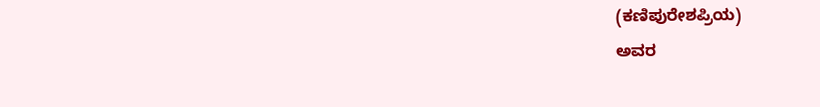(ಕಣಿಪುರೇಶಪ್ರಿಯ)
ಅವರ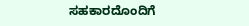ಸಹಕಾರದೊಂದಿಗೆ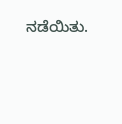ನಡೆಯಿತು.